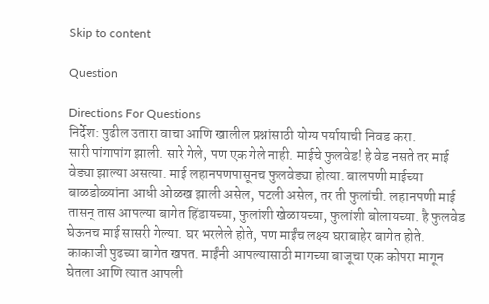Skip to content

Question

Directions For Questions
निर्देश: पुढील उतारा वाचा आणि खालील प्रश्नांसाठी योग्य पर्यायाची निवड करा.
सारी पांगापांग झाली. सारे गेले, पण एक गेले नाही. माईचे फुलवेड! हे वेड नसते तर माई वेड्या झाल्या असत्या. माई लहानपणपासूनच फुलवेड्या होत्या. बालपणी माईच्या बाळडोळ्यांना आधी ओळख झाली असेल, पटली असेल, तर ती फुलांची. लहानपणी माई तासन् तास आपल्या बागेत हिंडायच्या, फुलांशी खेळायच्या, फुलांशी बोलायच्या. है फुलवेड घेऊनच माई सासरी गेल्या. घर भरलेले होते, पण माईंच लक्ष्य घराबाहेर बागेत होते. काकाजी पुढच्या बागेत खपत. माईंनी आपल्यासाठी मागच्या बाजूचा एक कोपरा मागून घेतला आणि त्यात आपली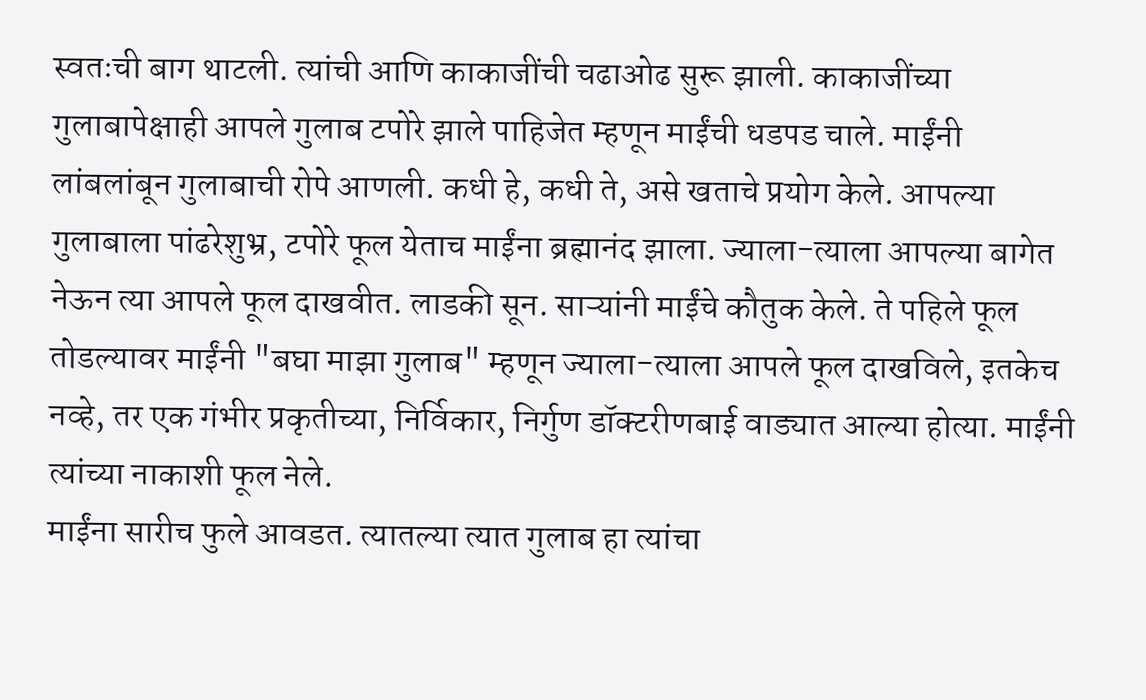स्वतःची बाग थाटली. त्यांची आणि काकाजींची चढाओढ सुरू झाली. काकाजींच्या गुलाबापेक्षाही आपले गुलाब टपोरे झाले पाहिजेत म्हणून माईंची धडपड चाले. माईंनी लांबलांबून गुलाबाची रोपे आणली. कधी हे, कधी ते, असे खताचे प्रयोग केले. आपल्या गुलाबाला पांढरेशुभ्र, टपोरे फूल येताच माईंना ब्रह्मानंद झाला. ज्याला-त्याला आपल्या बागेत नेऊन त्या आपले फूल दाखवीत. लाडकी सून. साऱ्यांनी माईंचे कौतुक केले. ते पहिले फूल तोडल्यावर माईंनी "बघा माझा गुलाब" म्हणून ज्याला-त्याला आपले फूल दाखविले, इतकेच नव्हे, तर एक गंभीर प्रकृतीच्या, निर्विकार, निर्गुण डॉक्टरीणबाई वाड्यात आल्या होत्या. माईंनी त्यांच्या नाकाशी फूल नेले.
माईंना सारीच फुले आवडत. त्यातल्या त्यात गुलाब हा त्यांचा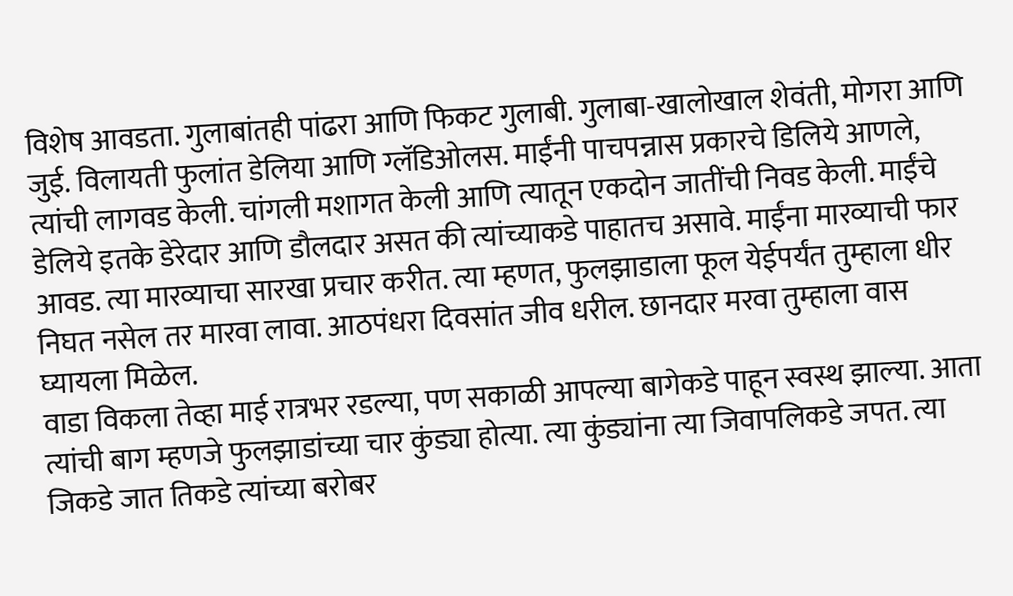विशेष आवडता. गुलाबांतही पांढरा आणि फिकट गुलाबी. गुलाबा-खालोखाल शेवंती, मोगरा आणि जुई. विलायती फुलांत डेलिया आणि ग्लॅडिओलस. माईंनी पाचपन्नास प्रकारचे डिलिये आणले, त्यांची लागवड केली. चांगली मशागत केली आणि त्यातून एकदोन जातींची निवड केली. माईंचे डेलिये इतके डेरेदार आणि डौलदार असत की त्यांच्याकडे पाहातच असावे. माईंना मारव्याची फार आवड. त्या मारव्याचा सारखा प्रचार करीत. त्या म्हणत, फुलझाडाला फूल येईपर्यंत तुम्हाला धीर निघत नसेल तर मारवा लावा. आठपंधरा दिवसांत जीव धरील. छानदार मरवा तुम्हाला वास घ्यायला मिळेल.
वाडा विकला तेव्हा माई रात्रभर रडल्या, पण सकाळी आपल्या बागेकडे पाहून स्वस्थ झाल्या. आता त्यांची बाग म्हणजे फुलझाडांच्या चार कुंड्या होत्या. त्या कुंड्यांना त्या जिवापलिकडे जपत. त्या जिकडे जात तिकडे त्यांच्या बरोबर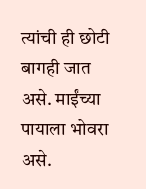त्यांची ही छोटी बागही जात असे. माईंच्या पायाला भोवरा असे.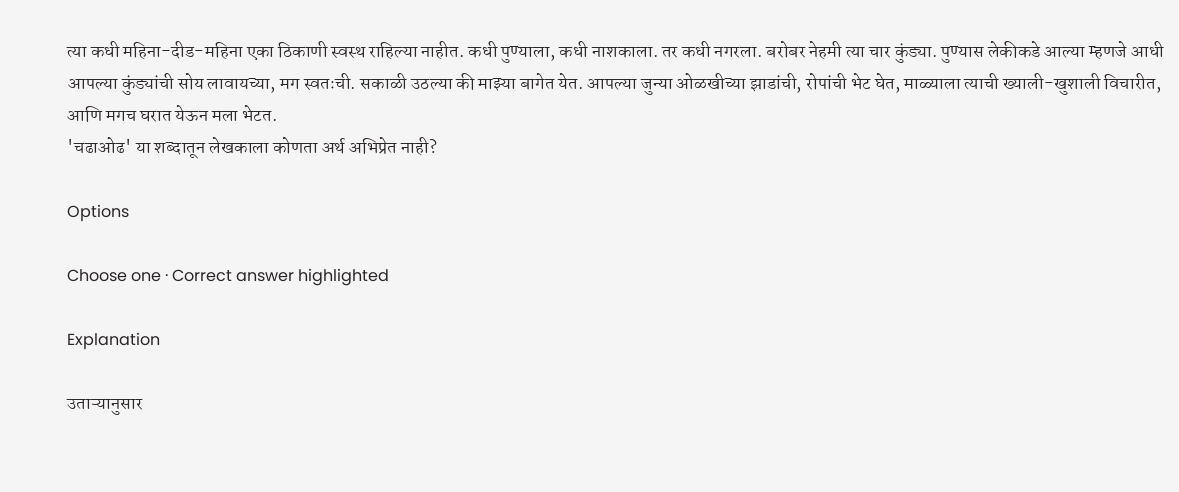त्या कधी महिना-दीड-महिना एका ठिकाणी स्वस्थ राहिल्या नाहीत. कधी पुण्याला, कधी नाशकाला. तर कधी नगरला. बरोबर नेहमी त्या चार कुंड्या. पुण्यास लेकीकडे आल्या म्हणजे आधी आपल्या कुंड्यांची सोय लावायच्या, मग स्वतःची. सकाळी उठल्या की माझ्या बागेत येत. आपल्या जुन्या ओळखीच्या झाडांची, रोपांची भेट घेत, माळ्याला त्याची ख्याली-खुशाली विचारीत, आणि मगच घरात येऊन मला भेटत.
'चढाओढ' या शब्दातून लेखकाला कोणता अर्थ अभिप्रेत नाही?

Options

Choose one · Correct answer highlighted

Explanation

उताऱ्यानुसार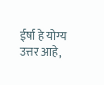ईर्षा हे योग्य उत्तर आहे,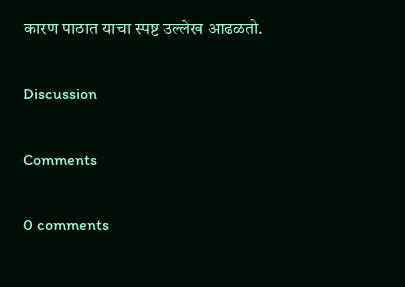कारण पाठात याचा स्पष्ट उल्लेख आढळतो.

Discussion

Comments

0 comments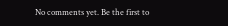No comments yet. Be the first to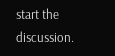start the discussion.